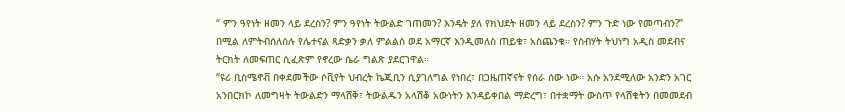“ ምን ዓየነት ዘመን ላይ ደረስን? ምን ዓየነት ትውልድ ገጠመን? እንዴት ያለ የክህደት ዘመን ላይ ደረስን? ምን ጉድ ነው የመጣብን?” በሚል ለምትብሰለሰሉ የሌተናል ጻድቃን ቃለ ምልልስ ወደ አማርኛ እንዲመለስ ጠይቁ፣ አስጨንቁ። የስብሃት ትህነግ አዲስ መደብና ትርክት ለመፍጠር ሲፈጽም የኖረው ሴራ ግልጽ ያደርገዋል።
“ዩሪ ቢስሜኖቭ በቀደመችው ሶቪየት ህብረት ኬጂቢን ሲያገለግል የነበረ፣ በጋዜጠኛናት የሰራ ሰው ነው። አሱ አንደሚለው አንድን አገር አንበርክኮ ለመግዛት ትውልድን ማላሸቅ፣ ትውልዱን አላሽቆ አውነትን እንዳይቀበል ማድረግ፣ በተቋማት ውስጥ የላሸቁትን በመመደብ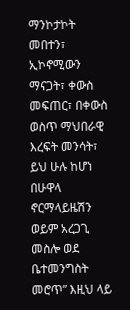ማንኮታኮት መበተን፣ ኢኮኖሚውን ማናጋት፣ ቀውስ መፍጠር፣ በቀውስ ወስጥ ማህበራዊ እረፍት መንሳት፣ ይህ ሁሉ ከሆነ በሁዋላ ኖርማላይዜሽን ወይም አረጋጊ መስሎ ወደ ቤተመንግስት መሮጥ” እዚህ ላይ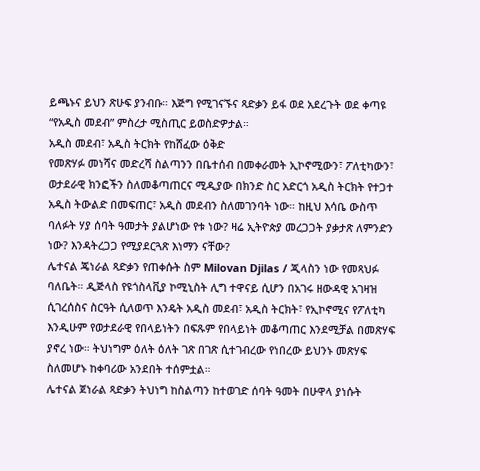ይጫኑና ይህን ጽሁፍ ያንብቡ። እጅግ የሚገናኙና ጻድቃን ይፋ ወደ አደረጉት ወደ ቀጣዩ “የአዲስ መደብ” ምስረታ ሚስጢር ይወስድዎታል።
አዲስ መደብ፣ አዲስ ትርክት የከሸፈው ዕቅድ
የመጽሃፉ መነሻና መድረሻ ስልጣንን በቤተሰብ በመቀራመት ኢኮኖሚውን፣ ፖለቲካውን፣ ወታደራዊ ክንፎችን ስለመቆጣጠርና ሚዲያው በክንድ ስር አድርጎ አዲስ ትርክት የተጋተ አዲስ ትውልድ በመፍጠር፣ አዲስ መደብን ስለመገንባት ነው። ከዚህ እሳቤ ውስጥ ባለፉት ሃያ ሰባት ዓመታት ያልሆነው የቱ ነው? ዛሬ ኢትዮጵያ መረጋጋት ያቃታጽ ለምንድን ነው? እንዳትረጋጋ የሚያደርጓጽ እነማን ናቸው?
ሌተናል ጄነራል ጻድቃን የጠቀሱት ስም Milovan Djilas / ጂላስን ነው የመጻህፉ ባለቤት። ዲጅላስ የዩጎስላቪያ ኮሚኒስት ሊግ ተዋናይ ሲሆን በአገሩ ዘውዳዊ አገዛዝ ሲገረሰስና ስርዓት ሲለወጥ እንዴት አዲስ መደብ፣ አዲስ ትርክት፣ የኢኮኖሚና የፖለቲካ እንዲሁም የወታደራዊ የበላይነትን በፍጹም የበላይነት መቆጣጠር እንደሚቻል በመጽሃፍ ያኖረ ነው። ትህነግም ዕለት ዕለት ገጽ በገጽ ሲተገብረው የነበረው ይህንኑ መጽሃፍ ስለመሆኑ ከቀባሪው አንደበት ተሰምቷል።
ሌተናል ጀነራል ጻድቃን ትህነግ ከስልጣን ከተወገድ ሰባት ዓመት በሁዋላ ያነሱት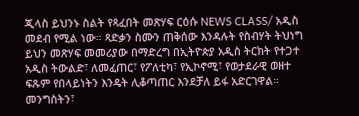ጂላስ ይህንኑ ስልት የጻፈበት መጽሃፍ ርዕሱ NEWS CLASS/ አዲስ መደብ የሚል ነው። ጻድቃን ስሙን ጠቅሰው እንዳሉት የስብሃት ትህነግ ይህን መጽሃፍ መመሪያው በማድረግ በኢትዮጵያ አዲስ ትርክት የተጋተ አዲስ ትውልድ፣ ለመፈጠር፣ የፖለቲካ፣ የኢኮኖሚ፣ የወታደራዊ ወዘተ ፍጹም የበላይነትን እንዴት ሊቆጣጠር እንደቻለ ይፋ አድርገዋል።
መንግስትን፣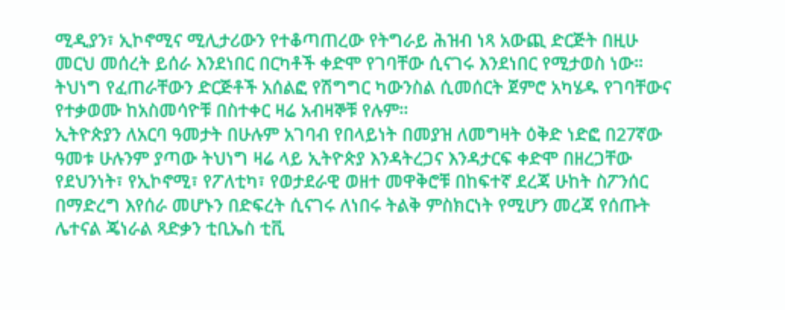ሚዲያን፣ ኢኮኖሚና ሚሊታሪውን የተቆጣጠረው የትግራይ ሕዝብ ነጻ አውጪ ድርጅት በዚሁ መርህ መሰረት ይሰራ እንደነበር በርካቶች ቀድሞ የገባቸው ሲናገሩ እንደነበር የሚታወስ ነው።
ትህነግ የፈጠራቸውን ድርጅቶች አሰልፎ የሽግግር ካውንስል ሲመሰርት ጀምሮ አካሄዱ የገባቸውና የተቃወሙ ከአስመሳዮቹ በስተቀር ዛሬ አብዛኞቹ የሉም።
ኢትዮጵያን ለአርባ ዓመታት በሁሉም አገባብ የበላይነት በመያዝ ለመግዛት ዕቅድ ነድፎ በ27ኛው ዓመቱ ሁሉንም ያጣው ትህነግ ዛሬ ላይ ኢትዮጵያ እንዳትረጋና እንዳታርፍ ቀድሞ በዘረጋቸው የደህንነት፣ የኢኮኖሚ፣ የፖለቲካ፣ የወታደራዊ ወዘተ መዋቅሮቹ በከፍተኛ ደረጃ ሁከት ስፖንሰር በማድረግ እየሰራ መሆኑን በድፍረት ሲናገሩ ለነበሩ ትልቅ ምስክርነት የሚሆን መረጃ የሰጡት ሌተናል ጄነራል ጻድቃን ቲቢኤስ ቲቪ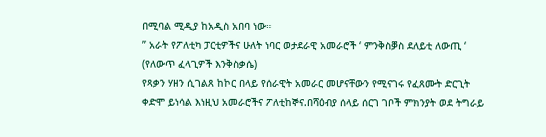በሚባል ሚዲያ ከአዲስ አበባ ነው።
” አራት የፖለቲካ ፓርቲዎችና ሁለት ነባር ወታደራዊ አመራሮች ‘ ምንቅስቓስ ደለይቲ ለውጢ ‘ (የለውጥ ፈላጊዎች እንቅስቃሴ)
የጻቃን ሃዘን ሲገልጸ ከኮር በላይ የሰራዊት አመራር መሆናቸውን የሚናገሩ የፈጸሙት ድርጊት ቀድሞ ይነሳል እነዚህ አመራሮችና ፖለቲከኞና.በሻዕብያ ሰላይ ሰርገ ገቦች ምክንያት ወደ ትግራይ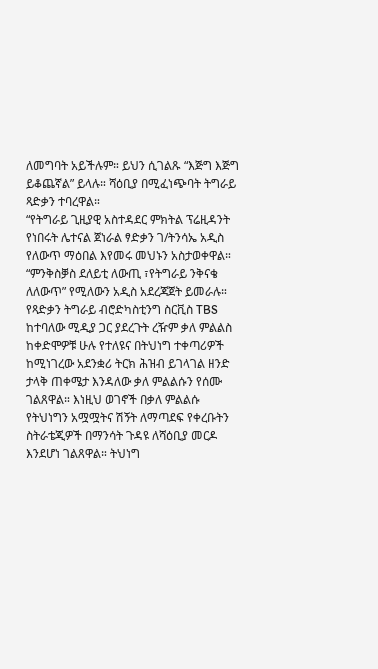ለመግባት አይችሉም። ይህን ሲገልጹ “እጅግ እጅግ ይቆጨኛል” ይላሉ። ሻዕቢያ በሚፈነጭባት ትግራይ ጻድቃን ተባረዋል።
“የትግራይ ጊዚያዊ አስተዳደር ምክትል ፕሬዚዳንት የነበሩት ሌተናል ጀነራል ፃድቃን ገ/ትንሳኤ አዲስ የለውጥ ማዕበል እየመሩ መህኑን አስታወቀዋል። “ምንቅስቓስ ደለይቲ ለውጢ ፣የትግራይ ንቅናቄ ለለውጥ” የሚለውን አዲስ አደረጃጀት ይመራሉ።
የጻድቃን ትግራይ ብሮድካስቲንግ ስርቪስ TBS ከተባለው ሚዲያ ጋር ያደረጉት ረዥም ቃለ ምልልስ ከቀድሞዎቹ ሁሉ የተለዩና በትህነግ ተቀጣሪዎች ከሚነገረው አደንቋሪ ትርክ ሕዝብ ይገላገል ዘንድ ታላቅ ጠቀሜታ እንዳለው ቃለ ምልልሱን የሰሙ ገልጸዋል። እነዚህ ወገኖች በቃለ ምልልሱ የትህነግን አሟሟትና ሽኝት ለማጣደፍ የቀረቡትን ስትራቴጂዎች በማንሳት ጉዳዩ ለሻዕቢያ መርዶ እንደሆነ ገልጸዋል። ትህነግ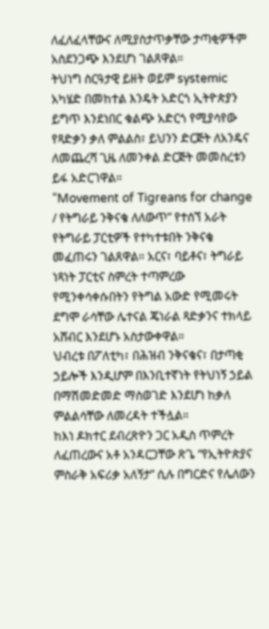ለፈለፈላቸውና ለሚያስታጥቃቸው ታጣቂዎችም አስደንጋጭ እንደሆነ ገልጸዋል።
ትህነግ ስርዓታዊ ይዘት ወይም systemic አካሄድ በመከተል እንዴት አድርጎ ኢትዮጵያን ይግጥ እንደነበር ቁልጭ አድርጎ የሚያሳየው የጻድቃን ቃለ ምልልስ፣ ይህንን ድርጅት ለአንዴና ለመጨረሻ ጊዜ ለመንቀል ድርጅት መመስረቱን ይፋ አድርገዋል።
“Movement of Tigreans for change / የትግራይ ንቅናቄ ለለውጥ” የተሰኘ አራት የትግራይ ፓርቲዎች የተካተቱበት ንቅናቄ መፈጠሩን ገልጸዋል። አርና፣ ባይቶና፣ ትግራይ ነጻነት ፓርቲና ስምረት ተጣምረው የሚንቀሳቀሱበትን የትግል አውድ የሚመሩት ደግሞ ራሳቸው ሌተናል ጄነራል ጻድቃንና ተክላይ አሸብር እንደሆኑ አስታውቀዋል።
ህብረቱ በፖለቲካ፣ በሕዝብ ንቅናቄና፣ በታጣቂ ኃይሎች እንዲሆም በእንቢተኛነት የትህነኝ ኃይል በማሽመድመድ ማስወገድ እንደሆነ ከቃለ ምልልሳቸው ለመረዳት ተችሏል።
ከእነ ዶክተር ደብረጽዮን ጋር አዲስ ጥምረት ለፈጠረውና አቶ አንዳርጋቸው ጽጌ “የኢትዮጵያና ምስራቅ አፍሪቃ አለኝታ” ሲሉ በግርድና የሌለውን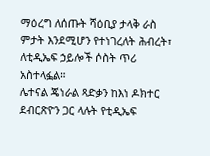ማዕረግ ለሰጡት ሻዕቢያ ታላቅ ራስ ምታት እንደሚሆን የተነገረለት ሕብረት፣ ለቲዲኤፍ ኃይሎች ሶስት ጥሪ አስተላፏል።
ሌተናል ጄነራል ጻድቃን ከእነ ዶክተር ደብርጽዮን ጋር ላሉት የቲዲኤፍ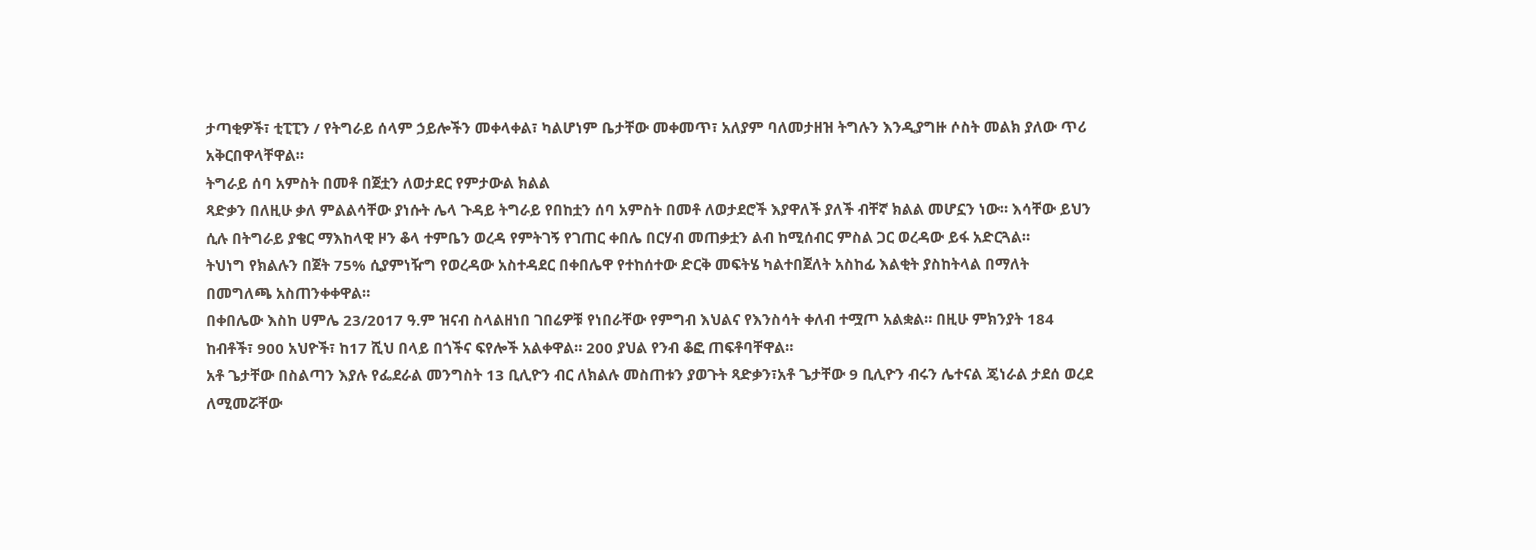ታጣቂዎች፣ ቲፒፒን / የትግራይ ሰላም ኃይሎችን መቀላቀል፣ ካልሆነም ቤታቸው መቀመጥ፣ አለያም ባለመታዘዝ ትግሉን እንዲያግዙ ሶስት መልክ ያለው ጥሪ አቅርበዋላቸዋል።
ትግራይ ሰባ አምስት በመቶ በጀቷን ለወታደር የምታውል ክልል
ጻድቃን በለዚሁ ቃለ ምልልሳቸው ያነሱት ሌላ ጉዳይ ትግራይ የበከቷን ሰባ አምስት በመቶ ለወታደሮች እያዋለች ያለች ብቸኛ ክልል መሆኗን ነው። እሳቸው ይህን ሲሉ በትግራይ ያቄር ማእከላዊ ዞን ቆላ ተምቤን ወረዳ የምትገኝ የገጠር ቀበሌ በርሃብ መጠቃቷን ልብ ከሚሰብር ምስል ጋር ወረዳው ይፋ አድርጓል።
ትህነግ የክልሉን በጀት 75% ሲያምነዥግ የወረዳው አስተዳደር በቀበሌዋ የተከሰተው ድርቅ መፍትሄ ካልተበጀለት አስከፊ እልቂት ያስከትላል በማለት በመግለጫ አስጠንቀቀዋል።
በቀበሌው እስከ ሀምሌ 23/2017 ዓ.ም ዝናብ ስላልዘነበ ገበሬዎቹ የነበራቸው የምግብ እህልና የእንስሳት ቀለብ ተሟጦ አልቋል። በዚሁ ምክንያት 184 ከብቶች፣ 900 አህዮች፣ ከ17 ሺህ በላይ በጎችና ፍየሎች አልቀዋል። 200 ያህል የንብ ቆፎ ጠፍቶባቸዋል።
አቶ ጌታቸው በስልጣን እያሉ የፌደራል መንግስት 13 ቢሊዮን ብር ለክልሉ መስጠቱን ያወጉት ጻድቃን፣አቶ ጌታቸው 9 ቢሊዮን ብሩን ሌተናል ጄነራል ታደሰ ወረደ ለሚመሯቸው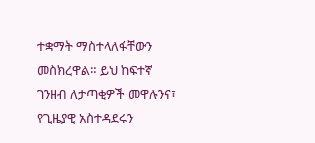ተቋማት ማስተላለፋቸውን መስክረዋል። ይህ ከፍተኛ ገንዘብ ለታጣቂዎች መዋሉንና፣ የጊዜያዊ አስተዳደሩን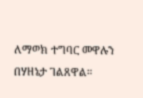ለማወክ ተግባር መዋሉን በሃዘኔታ ገልጸዋል።